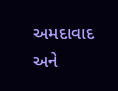અમદાવાદ અને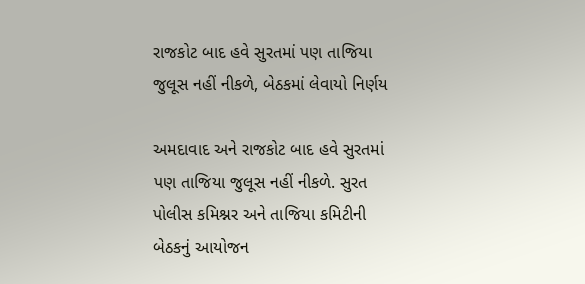રાજકોટ બાદ હવે સુરતમાં પણ તાજિયા જુલૂસ નહીં નીકળે, બેઠકમાં લેવાયો નિર્ણય

અમદાવાદ અને રાજકોટ બાદ હવે સુરતમાં પણ તાજિયા જુલૂસ નહીં નીકળે. સુરત પોલીસ કમિશ્નર અને તાજિયા કમિટીની બેઠકનું આયોજન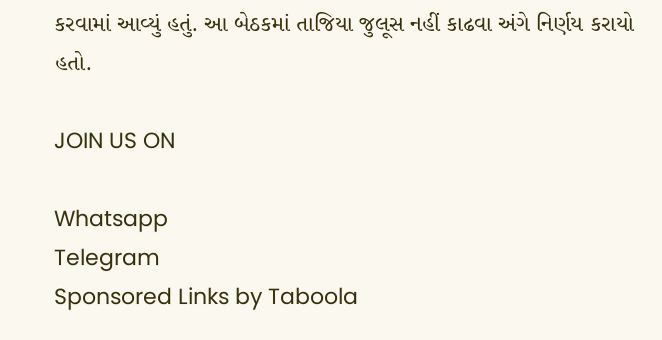કરવામાં આવ્યું હતું. આ બેઠકમાં તાજિયા જુલૂસ નહીં કાઢવા અંગે નિર્ણય કરાયો હતો.

JOIN US ON

Whatsapp
Telegram
Sponsored Links by Taboola